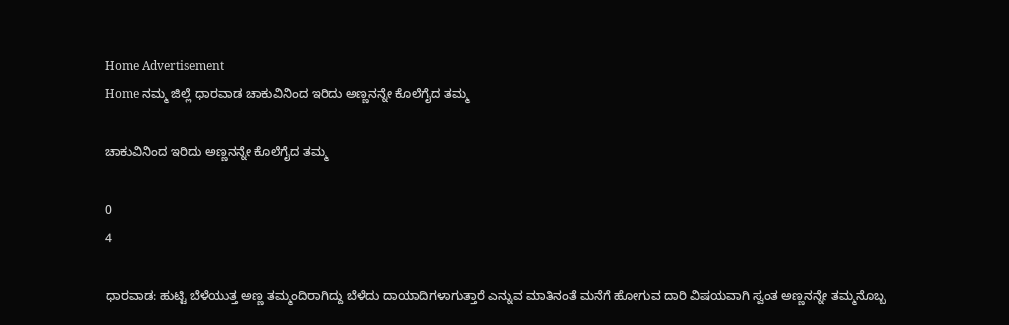Home Advertisement
Home ನಮ್ಮ ಜಿಲ್ಲೆ ಧಾರವಾಡ ಚಾಕುವಿನಿಂದ ಇರಿದು ಅಣ್ಣನನ್ನೇ ಕೊಲೆಗೈದ ತಮ್ಮ

ಚಾಕುವಿನಿಂದ ಇರಿದು ಅಣ್ಣನನ್ನೇ ಕೊಲೆಗೈದ ತಮ್ಮ

0
4

ಧಾರವಾಡ: ಹುಟ್ಟಿ ಬೆಳೆಯುತ್ತ ಅಣ್ಣ ತಮ್ಮಂದಿರಾಗಿದ್ದು ಬೆಳೆದು ದಾಯಾದಿಗಳಾಗುತ್ತಾರೆ ಎನ್ನುವ ಮಾತಿನಂತೆ ಮನೆಗೆ ಹೋಗುವ ದಾರಿ ವಿಷಯವಾಗಿ ಸ್ವಂತ ಅಣ್ಣನನ್ನೇ ತಮ್ಮನೊಬ್ಬ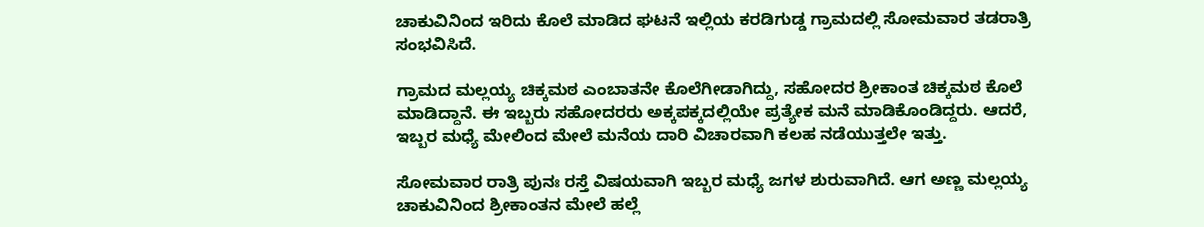ಚಾಕುವಿನಿಂದ ಇರಿದು ಕೊಲೆ ಮಾಡಿದ ಘಟನೆ ಇಲ್ಲಿಯ ಕರಡಿಗುಡ್ಡ ಗ್ರಾಮದಲ್ಲಿ ಸೋಮವಾರ ತಡರಾತ್ರಿ ಸಂಭವಿಸಿದೆ.

ಗ್ರಾಮದ ಮಲ್ಲಯ್ಯ ಚಿಕ್ಕಮಠ ಎಂಬಾತನೇ ಕೊಲೆಗೀಡಾಗಿದ್ದು, ಸಹೋದರ ಶ್ರೀಕಾಂತ ಚಿಕ್ಕಮಠ ಕೊಲೆ ಮಾಡಿದ್ದಾನೆ. ಈ ಇಬ್ಬರು ಸಹೋದರರು ಅಕ್ಕಪಕ್ಕದಲ್ಲಿಯೇ ಪ್ರತ್ಯೇಕ ಮನೆ ಮಾಡಿಕೊಂಡಿದ್ದರು. ಆದರೆ, ಇಬ್ಬರ ಮಧ್ಯೆ ಮೇಲಿಂದ ಮೇಲೆ ಮನೆಯ ದಾರಿ ವಿಚಾರವಾಗಿ ಕಲಹ ನಡೆಯುತ್ತಲೇ ಇತ್ತು.

ಸೋಮವಾರ ರಾತ್ರಿ ಪುನಃ ರಸ್ತೆ ವಿಷಯವಾಗಿ ಇಬ್ಬರ ಮಧ್ಯೆ ಜಗಳ ಶುರುವಾಗಿದೆ. ಆಗ ಅಣ್ಣ ಮಲ್ಲಯ್ಯ ಚಾಕುವಿನಿಂದ ಶ್ರೀಕಾಂತನ ಮೇಲೆ ಹಲ್ಲೆ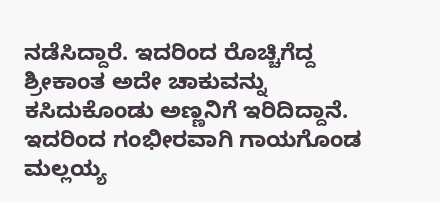ನಡೆಸಿದ್ದಾರೆ. ಇದರಿಂದ ರೊಚ್ಚಿಗೆದ್ದ ಶ್ರೀಕಾಂತ ಅದೇ ಚಾಕುವನ್ನು ಕಸಿದುಕೊಂಡು ಅಣ್ಣನಿಗೆ ಇರಿದಿದ್ದಾನೆ. ಇದರಿಂದ ಗಂಭೀರವಾಗಿ ಗಾಯಗೊಂಡ ಮಲ್ಲಯ್ಯ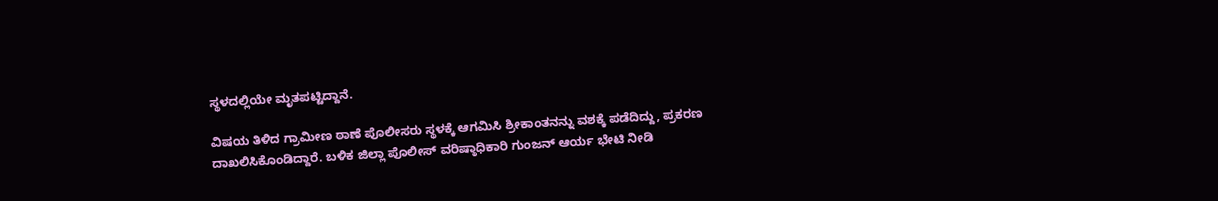ಸ್ಥಳದಲ್ಲಿಯೇ ಮೃತಪಟ್ಟಿದ್ದಾನೆ.

ವಿಷಯ ತಿಳಿದ ಗ್ರಾಮೀಣ ಠಾಣೆ ಪೊಲೀಸರು ಸ್ಥಳಕ್ಕೆ ಆಗಮಿಸಿ ಶ್ರೀಕಾಂತನನ್ನು ವಶಕ್ಕೆ ಪಡೆದಿದ್ದು, ಪ್ರಕರಣ ದಾಖಲಿಸಿಕೊಂಡಿದ್ದಾರೆ. ಬಳಿಕ ಜಿಲ್ಲಾ ಪೊಲೀಸ್ ವರಿಷ್ಠಾಧಿಕಾರಿ ಗುಂಜನ್ ಆರ್ಯ ಭೇಟಿ ನೀಡಿ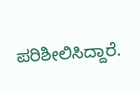ಪರಿಶೀಲಿಸಿದ್ದಾರೆ.